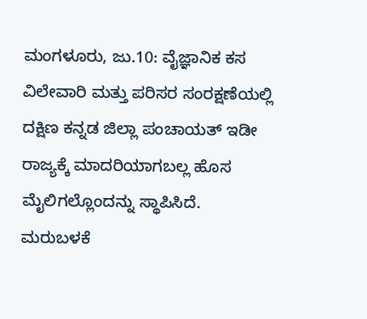ಮಂಗಳೂರು, ಜು.10: ವೈಜ್ಞಾನಿಕ ಕಸ ವಿಲೇವಾರಿ ಮತ್ತು ಪರಿಸರ ಸಂರಕ್ಷಣೆಯಲ್ಲಿ ದಕ್ಷಿಣ ಕನ್ನಡ ಜಿಲ್ಲಾ ಪಂಚಾಯತ್ ಇಡೀ ರಾಜ್ಯಕ್ಕೆ ಮಾದರಿಯಾಗಬಲ್ಲ ಹೊಸ ಮೈಲಿಗಲ್ಲೊಂದನ್ನು ಸ್ಥಾಪಿಸಿದೆ. ಮರುಬಳಕೆ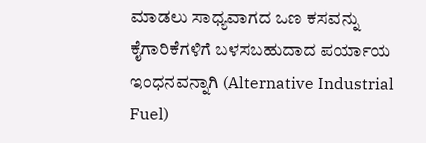ಮಾಡಲು ಸಾಧ್ಯವಾಗದ ಒಣ ಕಸವನ್ನು ಕೈಗಾರಿಕೆಗಳಿಗೆ ಬಳಸಬಹುದಾದ ಪರ್ಯಾಯ ಇಂಧನವನ್ನಾಗಿ (Alternative Industrial Fuel)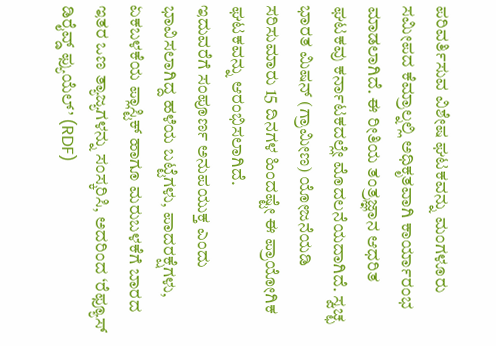ಪರಿವರ್ತಿಸುವ ವಿಶೇಷ ಘಟಕವನ್ನು ಮಂಗಳೂರು ಸಮೀಪದ ಕೆಮ್ರಾಲ್ನಲ್ಲಿ ಅಧಿಕೃತವಾಗಿ ಕಾರ್ಯಾರಂಭ ಮಾಡಲಾಗಿದೆ. ಈ ರೀತಿಯ ತಂತ್ರಜ್ಞಾನ ಆಧರಿತ ಘಟಕವು ಕರ್ನಾಟಕದಲ್ಲೇ ಮೊದಲನೆಯದಾಗಿದೆ. ಸ್ವಚ್ಛ ಭಾರತ ಮಿಷನ್ (ಗ್ರಾಮೀಣ) ಯೋಜನೆಯಡಿ ಸರಿಸುಮಾರು 15 ದಿನಗಳ ಹಿಂದಷ್ಟೇ ಈ ಪ್ರಾಯೋಗಿಕ ಘಟಕವನ್ನು ಆರಂಭಿಸಲಾಗಿದೆ.
ಇದುವರೆಗೆ ಸಂಪೂರ್ಣ ಅನುಪಯುಕ್ತ ಎಂದು ಭಾವಿಸಲಾಗಿದ್ದ ಹಳೆಯ ಬಟ್ಟೆಗಳು, ಪಾದರಕ್ಷೆಗಳು, ಏಕಬಳಕೆಯ ಪ್ಲಾಸ್ಟಿಕ್ ಹಾಗೂ ಮರುಬಳಕೆಗೆ ಬಾರದ ಇತರ ಒಣ ತ್ಯಾಜ್ಯಗಳನ್ನು ಸಂಸ್ಕರಿಸಿ, ಅದರಿಂದ ‘ರೆಫ್ಯೂಸ್ ಡಿರೈವ್ಡ್ ಫ್ಯುಯೆಲ್’ (RDF)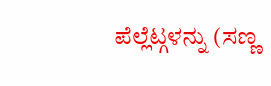ಪೆಲ್ಲೆಟ್ಗಳನ್ನು (ಸಣ್ಣ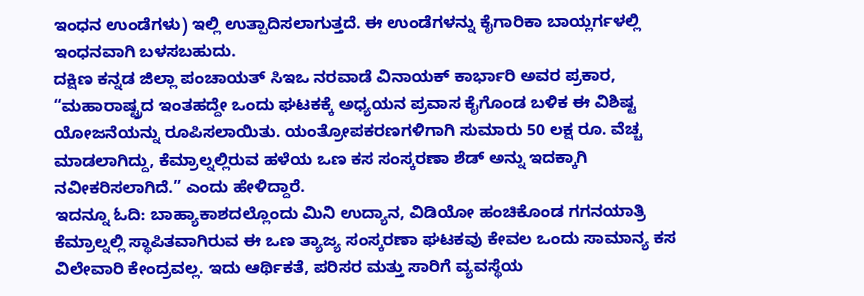ಇಂಧನ ಉಂಡೆಗಳು) ಇಲ್ಲಿ ಉತ್ಪಾದಿಸಲಾಗುತ್ತದೆ. ಈ ಉಂಡೆಗಳನ್ನು ಕೈಗಾರಿಕಾ ಬಾಯ್ಲರ್ಗಳಲ್ಲಿ ಇಂಧನವಾಗಿ ಬಳಸಬಹುದು.
ದಕ್ಷಿಣ ಕನ್ನಡ ಜಿಲ್ಲಾ ಪಂಚಾಯತ್ ಸಿಇಒ ನರವಾಡೆ ವಿನಾಯಕ್ ಕಾರ್ಭಾರಿ ಅವರ ಪ್ರಕಾರ, “ಮಹಾರಾಷ್ಟ್ರದ ಇಂತಹದ್ದೇ ಒಂದು ಘಟಕಕ್ಕೆ ಅಧ್ಯಯನ ಪ್ರವಾಸ ಕೈಗೊಂಡ ಬಳಿಕ ಈ ವಿಶಿಷ್ಟ ಯೋಜನೆಯನ್ನು ರೂಪಿಸಲಾಯಿತು. ಯಂತ್ರೋಪಕರಣಗಳಿಗಾಗಿ ಸುಮಾರು 50 ಲಕ್ಷ ರೂ. ವೆಚ್ಚ ಮಾಡಲಾಗಿದ್ದು, ಕೆಮ್ರಾಲ್ನಲ್ಲಿರುವ ಹಳೆಯ ಒಣ ಕಸ ಸಂಸ್ಕರಣಾ ಶೆಡ್ ಅನ್ನು ಇದಕ್ಕಾಗಿ ನವೀಕರಿಸಲಾಗಿದೆ.” ಎಂದು ಹೇಳಿದ್ದಾರೆ.
ಇದನ್ನೂ ಓದಿ: ಬಾಹ್ಯಾಕಾಶದಲ್ಲೊಂದು ಮಿನಿ ಉದ್ಯಾನ, ವಿಡಿಯೋ ಹಂಚಿಕೊಂಡ ಗಗನಯಾತ್ರಿ
ಕೆಮ್ರಾಲ್ನಲ್ಲಿ ಸ್ಥಾಪಿತವಾಗಿರುವ ಈ ಒಣ ತ್ಯಾಜ್ಯ ಸಂಸ್ಕರಣಾ ಘಟಕವು ಕೇವಲ ಒಂದು ಸಾಮಾನ್ಯ ಕಸ ವಿಲೇವಾರಿ ಕೇಂದ್ರವಲ್ಲ. ಇದು ಆರ್ಥಿಕತೆ, ಪರಿಸರ ಮತ್ತು ಸಾರಿಗೆ ವ್ಯವಸ್ಥೆಯ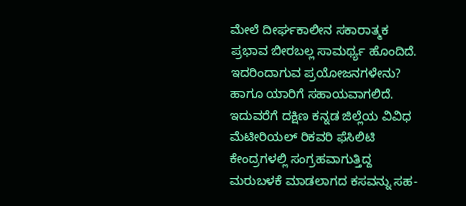ಮೇಲೆ ದೀರ್ಘಕಾಲೀನ ಸಕಾರಾತ್ಮಕ ಪ್ರಭಾವ ಬೀರಬಲ್ಲ ಸಾಮರ್ಥ್ಯ ಹೊಂದಿದೆ. ಇದರಿಂದಾಗುವ ಪ್ರಯೋಜನಗಳೇನು? ಹಾಗೂ ಯಾರಿಗೆ ಸಹಾಯವಾಗಲಿದೆ.
ಇದುವರೆಗೆ ದಕ್ಷಿಣ ಕನ್ನಡ ಜಿಲ್ಲೆಯ ವಿವಿಧ ಮೆಟೀರಿಯಲ್ ರಿಕವರಿ ಫೆಸಿಲಿಟಿ ಕೇಂದ್ರಗಳಲ್ಲಿ ಸಂಗ್ರಹವಾಗುತ್ತಿದ್ದ ಮರುಬಳಕೆ ಮಾಡಲಾಗದ ಕಸವನ್ನು ಸಹ-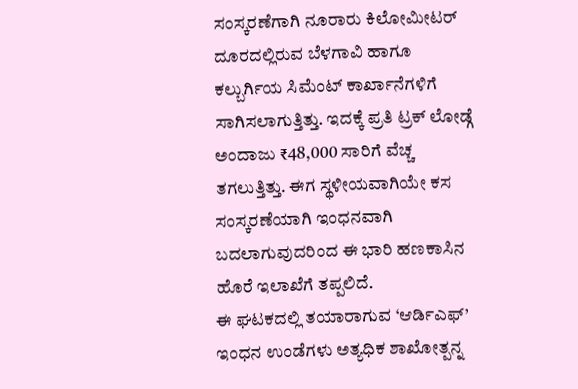ಸಂಸ್ಕರಣೆಗಾಗಿ ನೂರಾರು ಕಿಲೋಮೀಟರ್ ದೂರದಲ್ಲಿರುವ ಬೆಳಗಾವಿ ಹಾಗೂ ಕಲ್ಬುರ್ಗಿಯ ಸಿಮೆಂಟ್ ಕಾರ್ಖಾನೆಗಳಿಗೆ ಸಾಗಿಸಲಾಗುತ್ತಿತ್ತು. ಇದಕ್ಕೆ ಪ್ರತಿ ಟ್ರಕ್ ಲೋಡ್ಗೆ ಅಂದಾಜು ₹48,000 ಸಾರಿಗೆ ವೆಚ್ಚ ತಗಲುತ್ತಿತ್ತು. ಈಗ ಸ್ಥಳೀಯವಾಗಿಯೇ ಕಸ ಸಂಸ್ಕರಣೆಯಾಗಿ ಇಂಧನವಾಗಿ ಬದಲಾಗುವುದರಿಂದ ಈ ಭಾರಿ ಹಣಕಾಸಿನ ಹೊರೆ ಇಲಾಖೆಗೆ ತಪ್ಪಲಿದೆ.
ಈ ಘಟಕದಲ್ಲಿ ತಯಾರಾಗುವ ‘ಆರ್ಡಿಎಫ್’ ಇಂಧನ ಉಂಡೆಗಳು ಅತ್ಯಧಿಕ ಶಾಖೋತ್ಪನ್ನ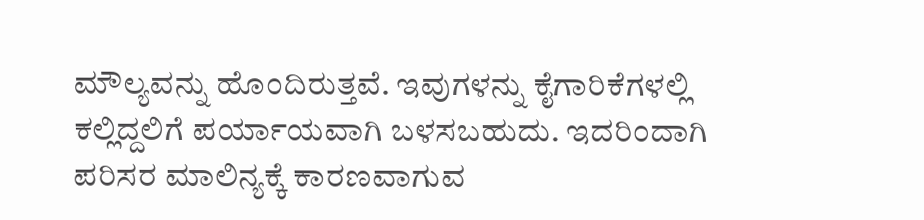ಮೌಲ್ಯವನ್ನು ಹೊಂದಿರುತ್ತವೆ. ಇವುಗಳನ್ನು ಕೈಗಾರಿಕೆಗಳಲ್ಲಿ ಕಲ್ಲಿದ್ದಲಿಗೆ ಪರ್ಯಾಯವಾಗಿ ಬಳಸಬಹುದು. ಇದರಿಂದಾಗಿ ಪರಿಸರ ಮಾಲಿನ್ಯಕ್ಕೆ ಕಾರಣವಾಗುವ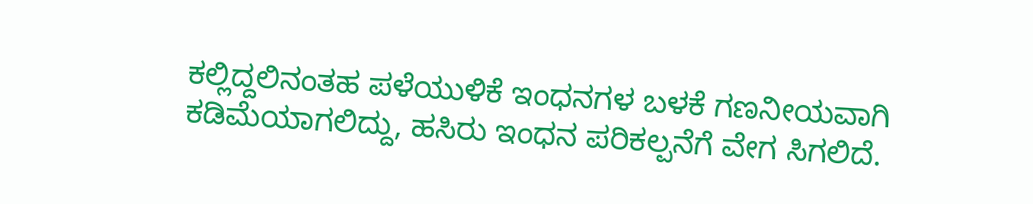ಕಲ್ಲಿದ್ದಲಿನಂತಹ ಪಳೆಯುಳಿಕೆ ಇಂಧನಗಳ ಬಳಕೆ ಗಣನೀಯವಾಗಿ ಕಡಿಮೆಯಾಗಲಿದ್ದು, ಹಸಿರು ಇಂಧನ ಪರಿಕಲ್ಪನೆಗೆ ವೇಗ ಸಿಗಲಿದೆ.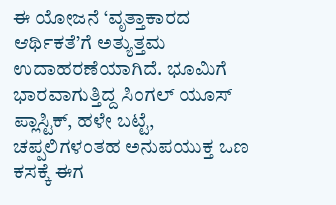ಈ ಯೋಜನೆ ‘ವೃತ್ತಾಕಾರದ ಆರ್ಥಿಕತೆ’ಗೆ ಅತ್ಯುತ್ತಮ ಉದಾಹರಣೆಯಾಗಿದೆ. ಭೂಮಿಗೆ ಭಾರವಾಗುತ್ತಿದ್ದ ಸಿಂಗಲ್ ಯೂಸ್ ಪ್ಲಾಸ್ಟಿಕ್, ಹಳೇ ಬಟ್ಟೆ, ಚಪ್ಪಲಿಗಳಂತಹ ಅನುಪಯುಕ್ತ ಒಣ ಕಸಕ್ಕೆ ಈಗ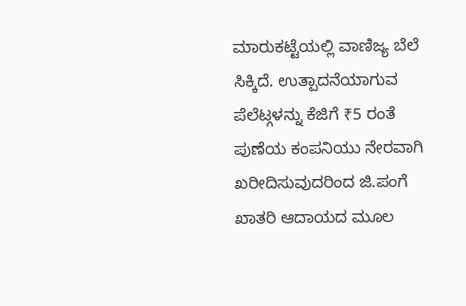ಮಾರುಕಟ್ಟೆಯಲ್ಲಿ ವಾಣಿಜ್ಯ ಬೆಲೆ ಸಿಕ್ಕಿದೆ. ಉತ್ಪಾದನೆಯಾಗುವ ಪೆಲೆಟ್ಗಳನ್ನು ಕೆಜಿಗೆ ₹5 ರಂತೆ ಪುಣೆಯ ಕಂಪನಿಯು ನೇರವಾಗಿ ಖರೀದಿಸುವುದರಿಂದ ಜಿ.ಪಂಗೆ ಖಾತರಿ ಆದಾಯದ ಮೂಲ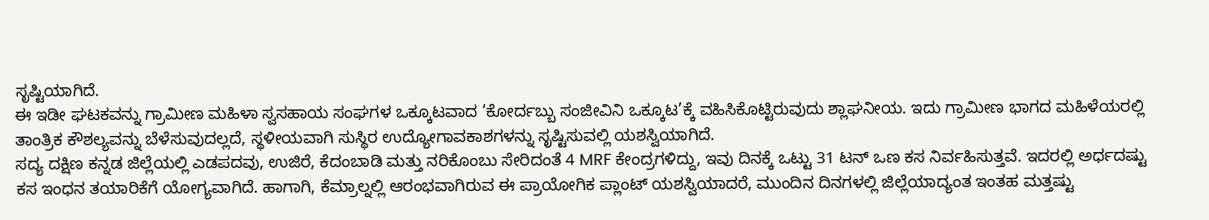ಸೃಷ್ಟಿಯಾಗಿದೆ.
ಈ ಇಡೀ ಘಟಕವನ್ನು ಗ್ರಾಮೀಣ ಮಹಿಳಾ ಸ್ವಸಹಾಯ ಸಂಘಗಳ ಒಕ್ಕೂಟವಾದ ‘ಕೋರ್ದಬ್ಬು ಸಂಜೀವಿನಿ ಒಕ್ಕೂಟ’ಕ್ಕೆ ವಹಿಸಿಕೊಟ್ಟಿರುವುದು ಶ್ಲಾಘನೀಯ. ಇದು ಗ್ರಾಮೀಣ ಭಾಗದ ಮಹಿಳೆಯರಲ್ಲಿ ತಾಂತ್ರಿಕ ಕೌಶಲ್ಯವನ್ನು ಬೆಳೆಸುವುದಲ್ಲದೆ, ಸ್ಥಳೀಯವಾಗಿ ಸುಸ್ಥಿರ ಉದ್ಯೋಗಾವಕಾಶಗಳನ್ನು ಸೃಷ್ಟಿಸುವಲ್ಲಿ ಯಶಸ್ವಿಯಾಗಿದೆ.
ಸದ್ಯ ದಕ್ಷಿಣ ಕನ್ನಡ ಜಿಲ್ಲೆಯಲ್ಲಿ ಎಡಪದವು, ಉಜಿರೆ, ಕೆದಂಬಾಡಿ ಮತ್ತು ನರಿಕೊಂಬು ಸೇರಿದಂತೆ 4 MRF ಕೇಂದ್ರಗಳಿದ್ದು, ಇವು ದಿನಕ್ಕೆ ಒಟ್ಟು 31 ಟನ್ ಒಣ ಕಸ ನಿರ್ವಹಿಸುತ್ತವೆ. ಇದರಲ್ಲಿ ಅರ್ಧದಷ್ಟು ಕಸ ಇಂಧನ ತಯಾರಿಕೆಗೆ ಯೋಗ್ಯವಾಗಿದೆ. ಹಾಗಾಗಿ, ಕೆಮ್ರಾಲ್ನಲ್ಲಿ ಆರಂಭವಾಗಿರುವ ಈ ಪ್ರಾಯೋಗಿಕ ಪ್ಲಾಂಟ್ ಯಶಸ್ವಿಯಾದರೆ, ಮುಂದಿನ ದಿನಗಳಲ್ಲಿ ಜಿಲ್ಲೆಯಾದ್ಯಂತ ಇಂತಹ ಮತ್ತಷ್ಟು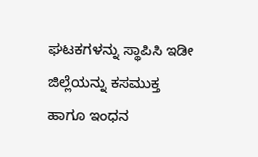ಘಟಕಗಳನ್ನು ಸ್ಥಾಪಿಸಿ ಇಡೀ ಜಿಲ್ಲೆಯನ್ನು ಕಸಮುಕ್ತ ಹಾಗೂ ಇಂಧನ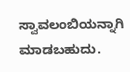ಸ್ವಾವಲಂಬಿಯನ್ನಾಗಿ ಮಾಡಬಹುದು.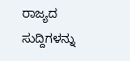ರಾಜ್ಯದ ಸುದ್ದಿಗಳನ್ನು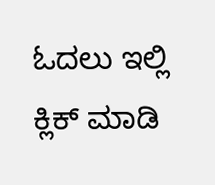ಓದಲು ಇಲ್ಲಿ ಕ್ಲಿಕ್ ಮಾಡಿ